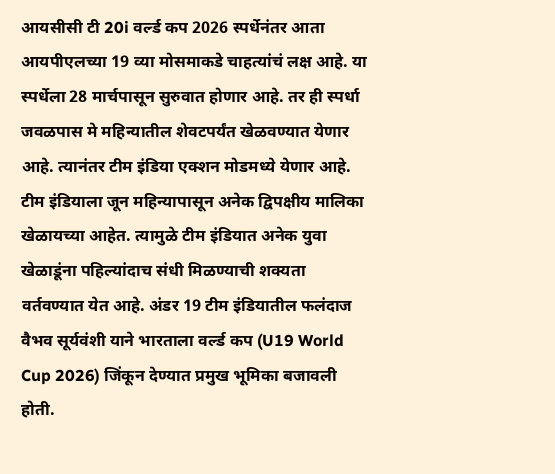आयसीसी टी 20i वर्ल्ड कप 2026 स्पर्धेनंतर आता आयपीएलच्या 19 व्या मोसमाकडे चाहत्यांचं लक्ष आहे. या स्पर्धेला 28 मार्चपासून सुरुवात होणार आहे. तर ही स्पर्धा जवळपास मे महिन्यातील शेवटपर्यंत खेळवण्यात येणार आहे. त्यानंतर टीम इंडिया एक्शन मोडमध्ये येणार आहे. टीम इंडियाला जून महिन्यापासून अनेक द्विपक्षीय मालिका खेळायच्या आहेत. त्यामुळे टीम इंडियात अनेक युवा खेळाडूंना पहिल्यांदाच संधी मिळण्याची शक्यता वर्तवण्यात येत आहे. अंडर 19 टीम इंडियातील फलंदाज वैभव सूर्यवंशी याने भारताला वर्ल्ड कप (U19 World Cup 2026) जिंकून देण्यात प्रमुख भूमिका बजावली होती.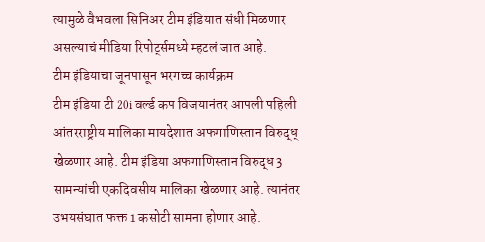त्यामुळे वैभवला सिनिअर टीम इंडियात संधी मिळणार असल्याचं मीडिया रिपोर्ट्समध्ये म्हटलं जात आहे.
टीम इंडियाचा जूनपासून भरगच्च कार्यक्रम
टीम इंडिया टी 20i वर्ल्ड कप विजयानंतर आपली पहिली आंतरराष्ट्रीय मालिका मायदेशात अफगाणिस्तान विरुद्ध् खेळणार आहे. टीम इंडिया अफगाणिस्तान विरुद्ध 3 सामन्यांची एकदिवसीय मालिका खेळणार आहे. त्यानंतर उभयसंघात फक्त 1 कसोटी सामना होणार आहे.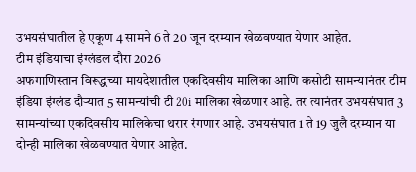उभयसंघातील हे एकूण 4 सामने 6 ते 20 जून दरम्यान खेळवण्यात येणार आहेत.
टीम इंडियाचा इंग्लंडल दौरा 2026
अफगाणिस्तान विरूद्धच्या मायदेशातील एकदिवसीय मालिका आणि कसोटी सामन्यानंतर टीम इंडिया इंग्लंड दौऱ्यात 5 सामन्यांची टी 20i मालिका खेळणार आहे. तर त्यानंतर उभयसंघात 3 सामन्यांच्या एकदिवसीय मालिकेचा थरार रंगणार आहे. उभयसंघात 1 ते 19 जुलै दरम्यान या दोन्ही मालिका खेळवण्यात येणार आहेत.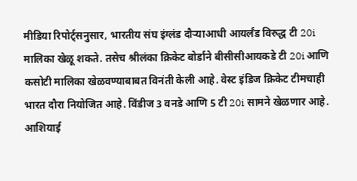मीडिया रिपोर्ट्सनुसार, भारतीय संघ इंग्लंड दौऱ्याआधी आयर्लंड विरुद्ध टी 20i मालिका खेळू शकते. तसेच श्रीलंका क्रिकेट बोर्डाने बीसीसीआयकडे टी 20i आणि कसोटी मालिका खेळवण्याबाबत विनंती केली आहे. वेस्ट इंडिज क्रिकेट टीमचाही भारत दौरा नियोजित आहे. विंडीज 3 वनडे आणि 5 टी 20i सामने खेळणार आहे.
आशियाई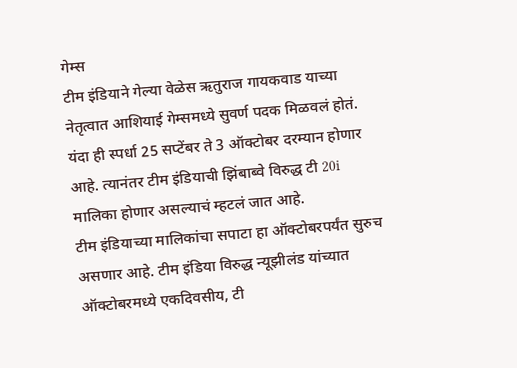गेम्स
टीम इंडियाने गेल्या वेळेस ऋतुराज गायकवाड याच्या नेतृत्वात आशियाई गेम्समध्ये सुवर्ण पदक मिळवलं होतं. यंदा ही स्पर्धा 25 सप्टेंबर ते 3 ऑक्टोबर दरम्यान होणार आहे. त्यानंतर टीम इंडियाची झिंबाब्वे विरुद्ध टी 20i मालिका होणार असल्याचं म्हटलं जात आहे.
टीम इंडियाच्या मालिकांचा सपाटा हा ऑक्टोबरपर्यंत सुरुच असणार आहे. टीम इंडिया विरुद्ध न्यूझीलंड यांच्यात ऑक्टोबरमध्ये एकदिवसीय, टी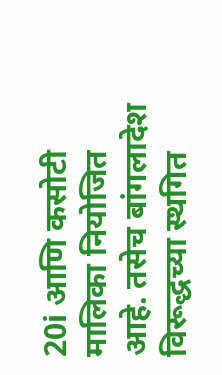20i आणि कसोटी मालिका नियोजित आहे. तसेच बांगलादेश विरूद्धच्या स्थगित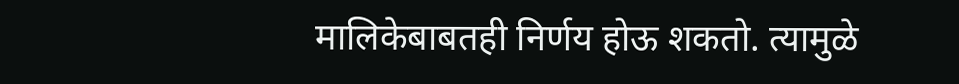मालिकेबाबतही निर्णय होऊ शकतो. त्यामुळे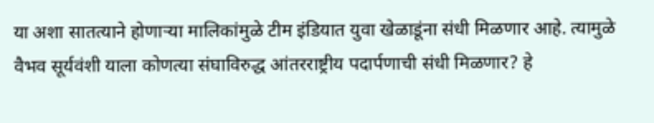या अशा सातत्याने होणाऱ्या मालिकांमुळे टीम इंडियात युवा खेळाडूंना संधी मिळणार आहे. त्यामुळे वैभव सूर्यवंशी याला कोणत्या संघाविरुद्ध आंतरराष्ट्रीय पदार्पणाची संधी मिळणार? हे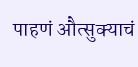पाहणं औत्सुक्याचं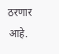ठरणार आहे.